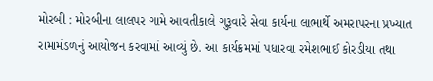મોરબી : મોરબીના લાલપર ગામે આવતીકાલે ગુરૂવારે સેવા કાર્યના લાભાર્થે અમરાપરના પ્રખ્યાત રામામંડળનું આયોજન કરવામાં આવ્યું છે. આ કાર્યક્રમમાં પધારવા રમેશભાઈ કોરડીયા તથા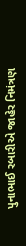પુનાભાઈ રબારીએ જાહેર નિમંત્રણ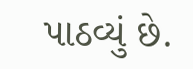પાઠવ્યું છે.